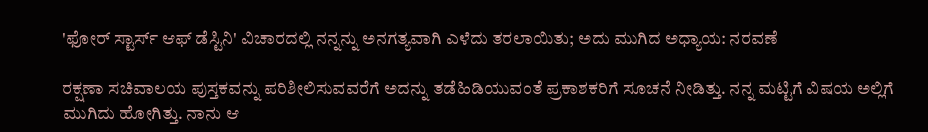'ಫೋರ್ ಸ್ಟಾರ್ಸ್ ಆಫ್ ಡೆಸ್ಟಿನಿ' ವಿಚಾರದಲ್ಲಿ ನನ್ನನ್ನು ಅನಗತ್ಯವಾಗಿ ಎಳೆದು ತರಲಾಯಿತು; ಅದು ಮುಗಿದ ಅಧ್ಯಾಯ: ನರವಣೆ

ರಕ್ಷಣಾ ಸಚಿವಾಲಯ ಪುಸ್ತಕವನ್ನು ಪರಿಶೀಲಿಸುವವರೆಗೆ ಅದನ್ನು ತಡೆಹಿಡಿಯುವಂತೆ ಪ್ರಕಾಶಕರಿಗೆ ಸೂಚನೆ ನೀಡಿತ್ತು. ನನ್ನ ಮಟ್ಟಿಗೆ ವಿಷಯ ಅಲ್ಲಿಗೆ ಮುಗಿದು ಹೋಗಿತ್ತು. ನಾನು ಆ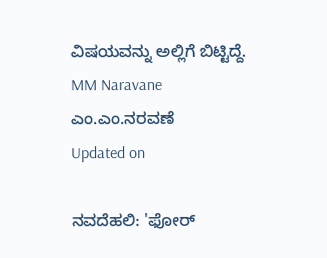ವಿಷಯವನ್ನು ಅಲ್ಲಿಗೆ ಬಿಟ್ಟಿದ್ದೆ.
MM Naravane
ಎಂ.ಎಂ.ನರವಣೆ
Updated on

ನವದೆಹಲಿ: 'ಫೋರ್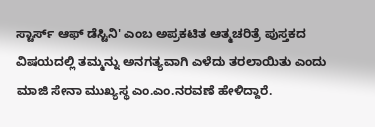ಸ್ಟಾರ್ಸ್ ಆಫ್ ಡೆಸ್ಟಿನಿ' ಎಂಬ ಅಪ್ರಕಟಿತ ಆತ್ಮಚರಿತ್ರೆ ಪುಸ್ತಕದ ವಿಷಯದಲ್ಲಿ ತಮ್ಮನ್ನು ಅನಗತ್ಯವಾಗಿ ಎಳೆದು ತರಲಾಯಿತು ಎಂದು ಮಾಜಿ ಸೇನಾ ಮುಖ್ಯಸ್ಥ ಎಂ.ಎಂ.ನರವಣೆ ಹೇಳಿದ್ದಾರೆ.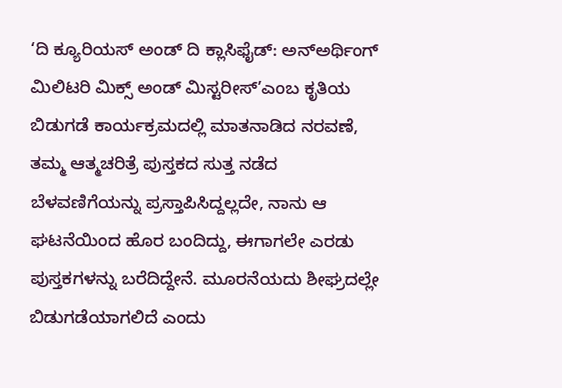‘ದಿ ಕ್ಯೂರಿಯಸ್ ಅಂಡ್ ದಿ ಕ್ಲಾಸಿಫೈಡ್: ಅನ್‌ಅರ್ಥಿಂಗ್ ಮಿಲಿಟರಿ ಮಿಕ್ಸ್ ಅಂಡ್ ಮಿಸ್ಟರೀಸ್’ಎಂಬ ಕೃತಿಯ ಬಿಡುಗಡೆ ಕಾರ್ಯಕ್ರಮದಲ್ಲಿ ಮಾತನಾಡಿದ ನರವಣೆ, ತಮ್ಮ ಆತ್ಮಚರಿತ್ರೆ ಪುಸ್ತಕದ ಸುತ್ತ ನಡೆದ ಬೆಳವಣಿಗೆಯನ್ನು ಪ್ರಸ್ತಾಪಿಸಿದ್ದಲ್ಲದೇ, ನಾನು ಆ ಘಟನೆಯಿಂದ ಹೊರ ಬಂದಿದ್ದು, ಈಗಾಗಲೇ ಎರಡು ಪುಸ್ತಕಗಳನ್ನು ಬರೆದಿದ್ದೇನೆ. ಮೂರನೆಯದು ಶೀಘ್ರದಲ್ಲೇ ಬಿಡುಗಡೆಯಾಗಲಿದೆ ಎಂದು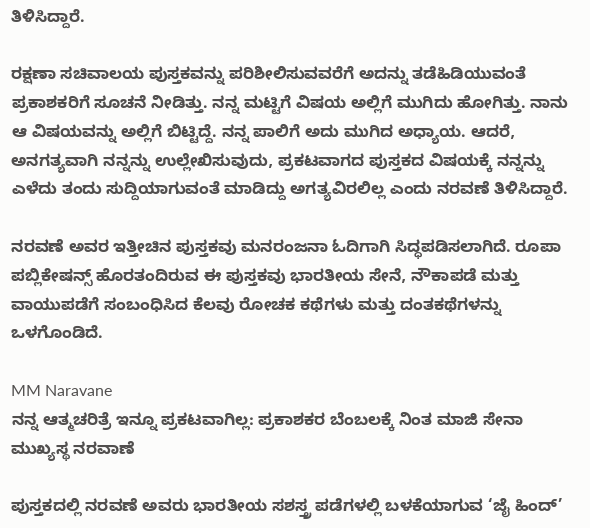ತಿಳಿಸಿದ್ದಾರೆ.

ರಕ್ಷಣಾ ಸಚಿವಾಲಯ ಪುಸ್ತಕವನ್ನು ಪರಿಶೀಲಿಸುವವರೆಗೆ ಅದನ್ನು ತಡೆಹಿಡಿಯುವಂತೆ ಪ್ರಕಾಶಕರಿಗೆ ಸೂಚನೆ ನೀಡಿತ್ತು. ನನ್ನ ಮಟ್ಟಿಗೆ ವಿಷಯ ಅಲ್ಲಿಗೆ ಮುಗಿದು ಹೋಗಿತ್ತು. ನಾನು ಆ ವಿಷಯವನ್ನು ಅಲ್ಲಿಗೆ ಬಿಟ್ಟಿದ್ದೆ. ನನ್ನ ಪಾಲಿಗೆ ಅದು ಮುಗಿದ ಅಧ್ಯಾಯ. ಆದರೆ, ಅನಗತ್ಯವಾಗಿ ನನ್ನನ್ನು ಉಲ್ಲೇಖಿಸುವುದು, ಪ್ರಕಟವಾಗದ ಪುಸ್ತಕದ ವಿಷಯಕ್ಕೆ ನನ್ನನ್ನು ಎಳೆದು ತಂದು ಸುದ್ದಿಯಾಗುವಂತೆ ಮಾಡಿದ್ದು ಅಗತ್ಯವಿರಲಿಲ್ಲ ಎಂದು ನರವಣೆ ತಿಳಿಸಿದ್ದಾರೆ.

ನರವಣೆ ಅವರ ಇತ್ತೀಚಿನ ಪುಸ್ತಕವು ಮನರಂಜನಾ ಓದಿಗಾಗಿ ಸಿದ್ಧಪಡಿಸಲಾಗಿದೆ. ರೂಪಾ ಪಬ್ಲಿಕೇಷನ್ಸ್ ಹೊರತಂದಿರುವ ಈ ಪುಸ್ತಕವು ಭಾರತೀಯ ಸೇನೆ, ನೌಕಾಪಡೆ ಮತ್ತು ವಾಯುಪಡೆಗೆ ಸಂಬಂಧಿಸಿದ ಕೆಲವು ರೋಚಕ ಕಥೆಗಳು ಮತ್ತು ದಂತಕಥೆಗಳನ್ನು ಒಳಗೊಂಡಿದೆ.

MM Naravane
ನನ್ನ ಆತ್ಮಚರಿತ್ರೆ ಇನ್ನೂ ಪ್ರಕಟವಾಗಿಲ್ಲ: ಪ್ರಕಾಶಕರ ಬೆಂಬಲಕ್ಕೆ ನಿಂತ ಮಾಜಿ ಸೇನಾ ಮುಖ್ಯಸ್ಥ ನರವಾಣೆ

ಪುಸ್ತಕದಲ್ಲಿ ನರವಣೆ ಅವರು ಭಾರತೀಯ ಸಶಸ್ತ್ರ ಪಡೆಗಳಲ್ಲಿ ಬಳಕೆಯಾಗುವ ‘ಜೈ ಹಿಂದ್’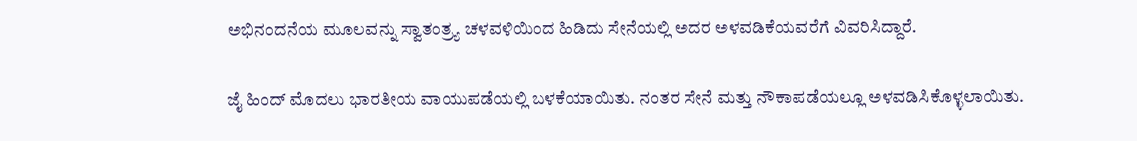ಅಭಿನಂದನೆಯ ಮೂಲವನ್ನು ಸ್ವಾತಂತ್ರ್ಯ ಚಳವಳಿಯಿಂದ ಹಿಡಿದು ಸೇನೆಯಲ್ಲಿ ಅದರ ಅಳವಡಿಕೆಯವರೆಗೆ ವಿವರಿಸಿದ್ದಾರೆ.

ಜೈ ಹಿಂದ್ ಮೊದಲು ಭಾರತೀಯ ವಾಯುಪಡೆಯಲ್ಲಿ ಬಳಕೆಯಾಯಿತು. ನಂತರ ಸೇನೆ ಮತ್ತು ನೌಕಾಪಡೆಯಲ್ಲೂ ಅಳವಡಿಸಿಕೊಳ್ಳಲಾಯಿತು.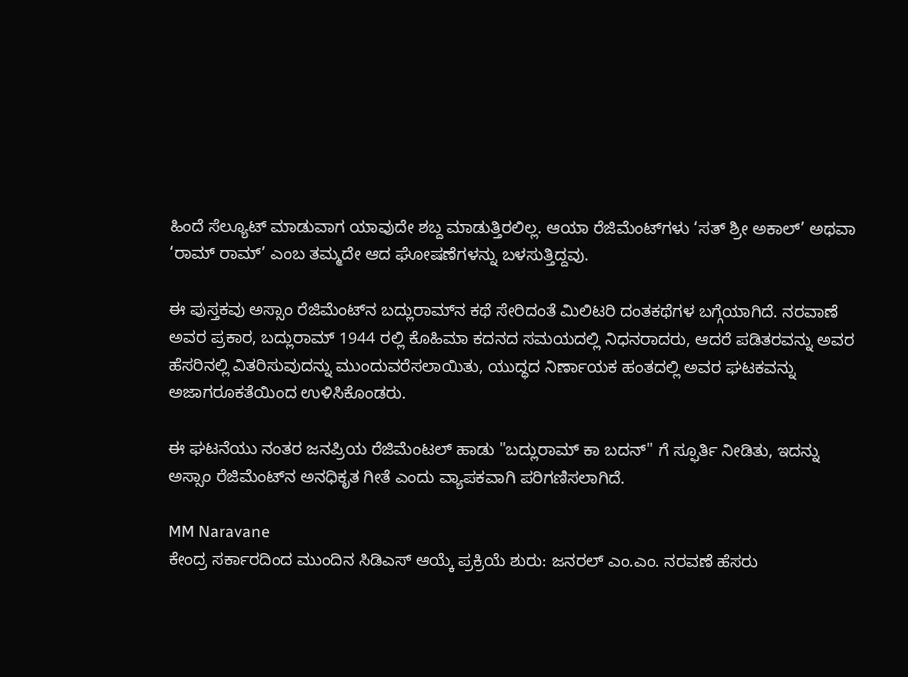ಹಿಂದೆ ಸೆಲ್ಯೂಟ್ ಮಾಡುವಾಗ ಯಾವುದೇ ಶಬ್ದ ಮಾಡುತ್ತಿರಲಿಲ್ಲ. ಆಯಾ ರೆಜಿಮೆಂಟ್‌ಗಳು ‘ಸತ್ ಶ್ರೀ ಅಕಾಲ್’ ಅಥವಾ ‘ರಾಮ್ ರಾಮ್’ ಎಂಬ ತಮ್ಮದೇ ಆದ ಘೋಷಣೆಗಳನ್ನು ಬಳಸುತ್ತಿದ್ದವು.

ಈ ಪುಸ್ತಕವು ಅಸ್ಸಾಂ ರೆಜಿಮೆಂಟ್‌ನ ಬದ್ಲುರಾಮ್‌ನ ಕಥೆ ಸೇರಿದಂತೆ ಮಿಲಿಟರಿ ದಂತಕಥೆಗಳ ಬಗ್ಗೆಯಾಗಿದೆ. ನರವಾಣೆ ಅವರ ಪ್ರಕಾರ, ಬದ್ಲುರಾಮ್ 1944 ರಲ್ಲಿ ಕೊಹಿಮಾ ಕದನದ ಸಮಯದಲ್ಲಿ ನಿಧನರಾದರು, ಆದರೆ ಪಡಿತರವನ್ನು ಅವರ ಹೆಸರಿನಲ್ಲಿ ವಿತರಿಸುವುದನ್ನು ಮುಂದುವರೆಸಲಾಯಿತು, ಯುದ್ಧದ ನಿರ್ಣಾಯಕ ಹಂತದಲ್ಲಿ ಅವರ ಘಟಕವನ್ನು ಅಜಾಗರೂಕತೆಯಿಂದ ಉಳಿಸಿಕೊಂಡರು.

ಈ ಘಟನೆಯು ನಂತರ ಜನಪ್ರಿಯ ರೆಜಿಮೆಂಟಲ್ ಹಾಡು "ಬದ್ಲುರಾಮ್ ಕಾ ಬದನ್" ಗೆ ಸ್ಫೂರ್ತಿ ನೀಡಿತು, ಇದನ್ನು ಅಸ್ಸಾಂ ರೆಜಿಮೆಂಟ್‌ನ ಅನಧಿಕೃತ ಗೀತೆ ಎಂದು ವ್ಯಾಪಕವಾಗಿ ಪರಿಗಣಿಸಲಾಗಿದೆ.

MM Naravane
ಕೇಂದ್ರ ಸರ್ಕಾರದಿಂದ ಮುಂದಿನ ಸಿಡಿಎಸ್ ಆಯ್ಕೆ ಪ್ರಕ್ರಿಯೆ ಶುರು: ಜನರಲ್ ಎಂ.ಎಂ. ನರವಣೆ ಹೆಸರು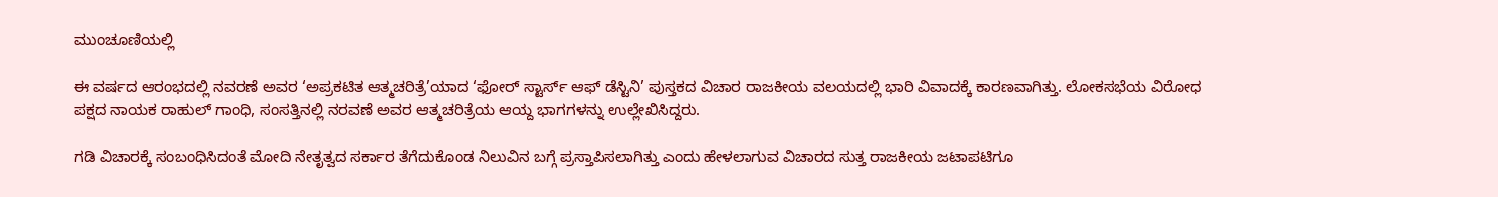ಮುಂಚೂಣಿಯಲ್ಲಿ

ಈ ವರ್ಷದ ಆರಂಭದಲ್ಲಿ ನವರಣೆ ಅವರ ‘ಅಪ್ರಕಟಿತ ಆತ್ಮಚರಿತ್ರೆ’ಯಾದ ‘ಫೋರ್ ಸ್ಟಾರ್ಸ್ ಆಫ್ ಡೆಸ್ಟಿನಿ’ ಪುಸ್ತಕದ ವಿಚಾರ ರಾಜಕೀಯ ವಲಯದಲ್ಲಿ ಭಾರಿ ವಿವಾದಕ್ಕೆ ಕಾರಣವಾಗಿತ್ತು. ಲೋಕಸಭೆಯ ವಿರೋಧ ಪಕ್ಷದ ನಾಯಕ ರಾಹುಲ್ ಗಾಂಧಿ, ಸಂಸತ್ತಿನಲ್ಲಿ ನರವಣೆ ಅವರ ಆತ್ಮಚರಿತ್ರೆಯ ಆಯ್ದ ಭಾಗಗಳನ್ನು ಉಲ್ಲೇಖಿಸಿದ್ದರು.

ಗಡಿ ವಿಚಾರಕ್ಕೆ ಸಂಬಂಧಿಸಿದಂತೆ ಮೋದಿ ನೇತೃತ್ವದ ಸರ್ಕಾರ ತೆಗೆದುಕೊಂಡ ನಿಲುವಿನ ಬಗ್ಗೆ ಪ್ರಸ್ತಾಪಿಸಲಾಗಿತ್ತು ಎಂದು ಹೇಳಲಾಗುವ ವಿಚಾರದ ಸುತ್ತ ರಾಜಕೀಯ ಜಟಾಪಟಿಗೂ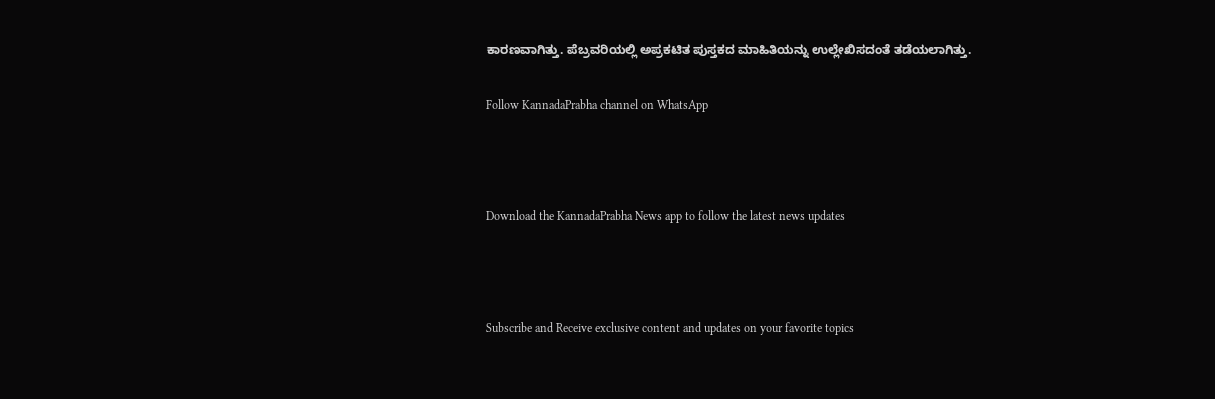ಕಾರಣವಾಗಿತ್ತು. ಪೆಬ್ರವರಿಯಲ್ಲಿ ಅಪ್ರಕಟಿತ ಪುಸ್ತಕದ ಮಾಹಿತಿಯನ್ನು ಉಲ್ಲೇಖಿಸದಂತೆ ತಡೆಯಲಾಗಿತ್ತು.

Follow KannadaPrabha channel on WhatsApp



Download the KannadaPrabha News app to follow the latest news updates



Subscribe and Receive exclusive content and updates on your favorite topics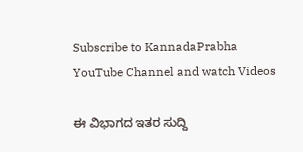Subscribe to KannadaPrabha YouTube Channel and watch Videos

ಈ ವಿಭಾಗದ ಇತರ ಸುದ್ದಿ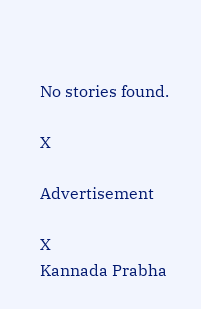No stories found.

X

Advertisement

X
Kannada Prabha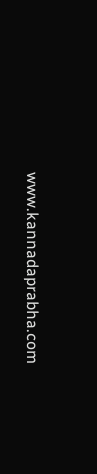www.kannadaprabha.com